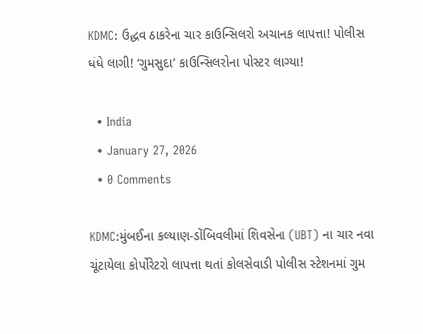KDMC: ઉદ્ધવ ઠાકરેના ચાર કાઉન્સિલરો અચાનક લાપત્તા! પોલીસ ધંધે લાગી! ‘ગુમસુદા’ કાઉન્સિલરોના પોસ્ટર લાગ્યા!

  • India
  • January 27, 2026
  • 0 Comments

KDMC:મુંબઈના કલ્યાણ-ડોંબિવલીમાં શિવસેના (UBT) ના ચાર નવા ચૂંટાયેલા કોર્પોરેટરો લાપત્તા થતાં કોલસેવાડી પોલીસ સ્ટેશનમાં ગુમ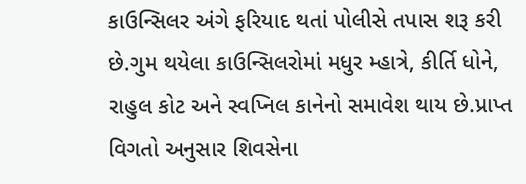કાઉન્સિલર અંગે ફરિયાદ થતાં પોલીસે તપાસ શરૂ કરી છે.ગુમ થયેલા કાઉન્સિલરોમાં મધુર મ્હાત્રે, કીર્તિ ધોને, રાહુલ કોટ અને સ્વપ્નિલ કાનેનો સમાવેશ થાય છે.પ્રાપ્ત વિગતો અનુસાર શિવસેના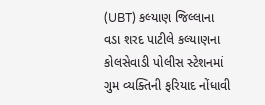(UBT) કલ્યાણ જિલ્લાના વડા શરદ પાટીલે કલ્યાણના કોલસેવાડી પોલીસ સ્ટેશનમાં ગુમ વ્યક્તિની ફરિયાદ નોંધાવી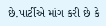છે.પાર્ટીએ માંગ કરી છે કે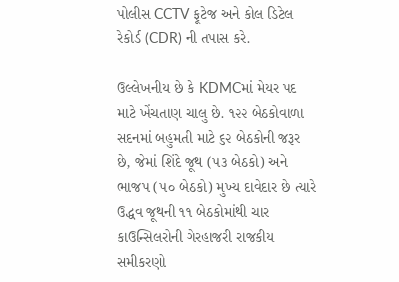પોલીસ CCTV ફૂટેજ અને કોલ ડિટેલ રેકોર્ડ (CDR) ની તપાસ કરે.

ઉલ્લેખનીય છે કે KDMCમાં મેયર પદ માટે ખેંચતાણ ચાલુ છે. ૧૨૨ બેઠકોવાળા સદનમાં બહુમતી માટે ૬૨ બેઠકોની જરૂર છે, જેમાં શિંદે જૂથ (૫૩ બેઠકો) અને ભાજપ (૫૦ બેઠકો) મુખ્ય દાવેદાર છે ત્યારે ઉદ્ધવ જૂથની ૧૧ બેઠકોમાંથી ચાર કાઉન્સિલરોની ગેરહાજરી રાજકીય સમીકરણો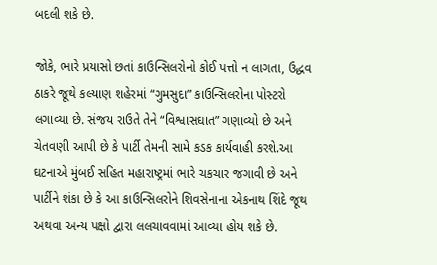બદલી શકે છે.

જોકે, ભારે પ્રયાસો છતાં કાઉન્સિલરોનો કોઈ પત્તો ન લાગતા, ઉદ્ધવ ઠાકરે જૂથે કલ્યાણ શહેરમાં “ગુમસુદા” કાઉન્સિલરોના પોસ્ટરો લગાવ્યા છે. સંજય રાઉતે તેને “વિશ્વાસઘાત” ગણાવ્યો છે અને ચેતવણી આપી છે કે પાર્ટી તેમની સામે કડક કાર્યવાહી કરશે.આ ઘટનાએ મુંબઈ સહિત મહારાષ્ટ્રમાં ભારે ચકચાર જગાવી છે અને પાર્ટીને શંકા છે કે આ કાઉન્સિલરોને શિવસેનાના એકનાથ શિંદે જૂથ અથવા અન્ય પક્ષો દ્વારા લલચાવવામાં આવ્યા હોય શકે છે.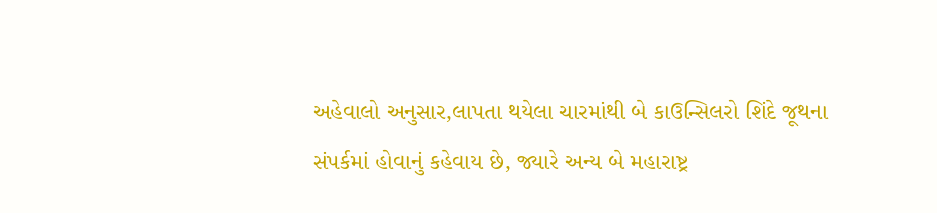અહેવાલો અનુસાર,લાપતા થયેલા ચારમાંથી બે કાઉન્સિલરો શિંદે જૂથના સંપર્કમાં હોવાનું કહેવાય છે, જ્યારે અન્ય બે મહારાષ્ટ્ર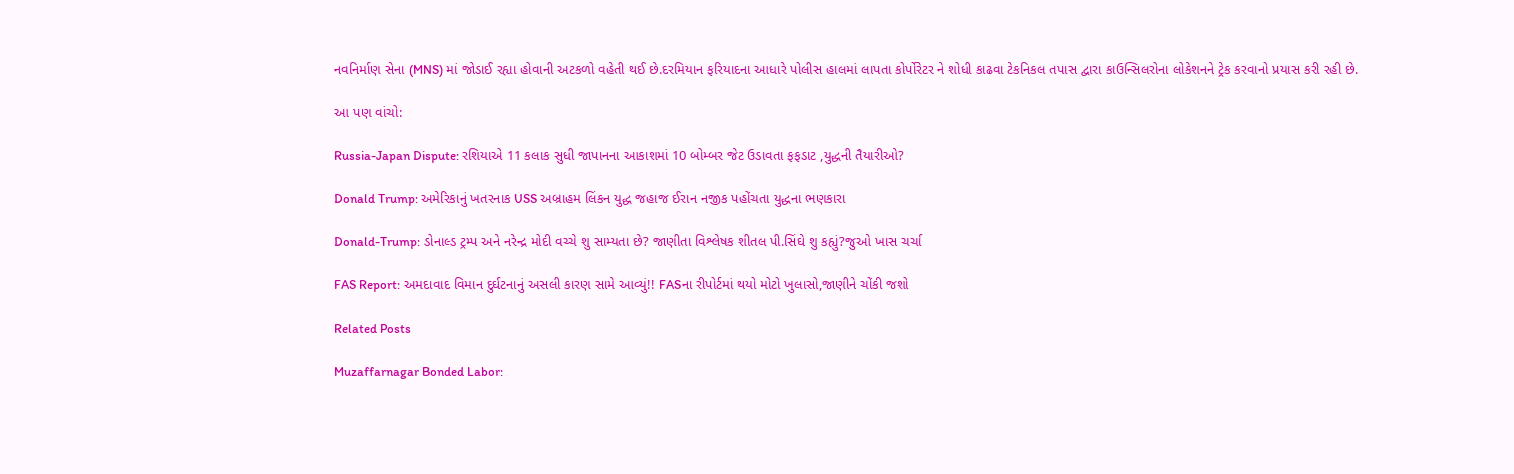નવનિર્માણ સેના (MNS) માં જોડાઈ રહ્યા હોવાની અટકળો વહેતી થઈ છે.દરમિયાન ફરિયાદના આધારે પોલીસ હાલમાં લાપતા કોર્પોરેટર ને શોધી કાઢવા ટેકનિકલ તપાસ દ્વારા કાઉન્સિલરોના લોકેશનને ટ્રેક કરવાનો પ્રયાસ કરી રહી છે.

આ પણ વાંચો:

Russia-Japan Dispute: રશિયાએ 11 કલાક સુધી જાપાનના આકાશમાં 10 બોમ્બર જેટ ઉડાવતા ફફડાટ ,યુદ્ધની તૈયારીઓ?

Donald Trump: અમેરિકાનું ખતરનાક USS અબ્રાહમ લિંકન યુદ્ધ જહાજ ઈરાન નજીક પહોંચતા યુદ્ધના ભણકારા

Donald-Trump: ડોનાલ્ડ ટ્રમ્પ અને નરેન્દ્ર મોદી વચ્ચે શુ સામ્યતા છે? જાણીતા વિશ્લેષક શીતલ પી.સિંઘે શુ કહ્યું?જુઓ ખાસ ચર્ચા

FAS Report: અમદાવાદ વિમાન દુર્ઘટનાનું અસલી કારણ સામે આવ્યું!! FASના રીપોર્ટમાં થયો મોટો ખુલાસો,જાણીને ચોંકી જશો

Related Posts

Muzaffarnagar Bonded Labor: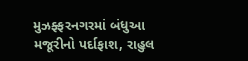મુઝફ્ફરનગરમાં બંધુઆ મજૂરીનો પર્દાફાશ, રાહુલ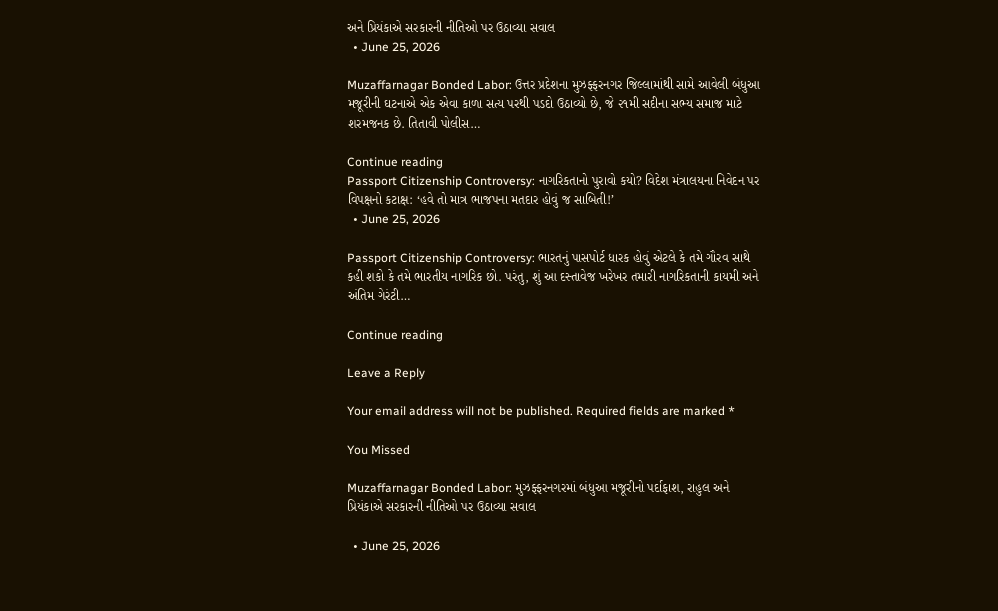અને પ્રિયંકાએ સરકારની નીતિઓ પર ઉઠાવ્યા સવાલ
  • June 25, 2026

Muzaffarnagar Bonded Labor: ઉત્તર પ્રદેશના મુઝફ્ફરનગર જિલ્લામાંથી સામે આવેલી બંધુઆ મજૂરીની ઘટનાએ એક એવા કાળા સત્ય પરથી પડદો ઉઠાવ્યો છે, જે ૨૧મી સદીના સભ્ય સમાજ માટે શરમજનક છે. તિતાવી પોલીસ…

Continue reading
Passport Citizenship Controversy: નાગરિકતાનો પુરાવો કયો? વિદેશ મંત્રાલયના નિવેદન પર વિપક્ષનો કટાક્ષ: ‘હવે તો માત્ર ભાજપના મતદાર હોવું જ સાબિતી!’
  • June 25, 2026

Passport Citizenship Controversy: ભારતનું પાસપોર્ટ ધારક હોવું એટલે કે તમે ગૌરવ સાથે કહી શકો કે તમે ભારતીય નાગરિક છો. પરંતુ, શું આ દસ્તાવેજ ખરેખર તમારી નાગરિકતાની કાયમી અને અંતિમ ગેરંટી…

Continue reading

Leave a Reply

Your email address will not be published. Required fields are marked *

You Missed

Muzaffarnagar Bonded Labor: મુઝફ્ફરનગરમાં બંધુઆ મજૂરીનો પર્દાફાશ, રાહુલ અને પ્રિયંકાએ સરકારની નીતિઓ પર ઉઠાવ્યા સવાલ

  • June 25, 2026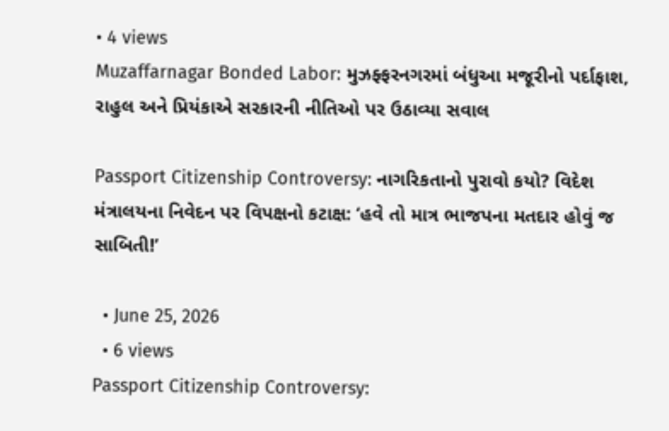• 4 views
Muzaffarnagar Bonded Labor: મુઝફ્ફરનગરમાં બંધુઆ મજૂરીનો પર્દાફાશ, રાહુલ અને પ્રિયંકાએ સરકારની નીતિઓ પર ઉઠાવ્યા સવાલ

Passport Citizenship Controversy: નાગરિકતાનો પુરાવો કયો? વિદેશ મંત્રાલયના નિવેદન પર વિપક્ષનો કટાક્ષ: ‘હવે તો માત્ર ભાજપના મતદાર હોવું જ સાબિતી!’

  • June 25, 2026
  • 6 views
Passport Citizenship Controversy: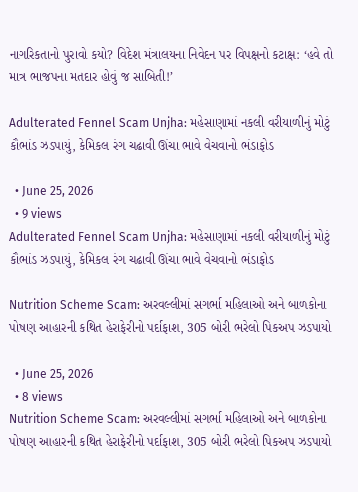નાગરિકતાનો પુરાવો કયો? વિદેશ મંત્રાલયના નિવેદન પર વિપક્ષનો કટાક્ષ: ‘હવે તો માત્ર ભાજપના મતદાર હોવું જ સાબિતી!’

Adulterated Fennel Scam Unjha: મહેસાણામાં નકલી વરીયાળીનું મોટું કૌભાંડ ઝડપાયું, કેમિકલ રંગ ચઢાવી ઊંચા ભાવે વેચવાનો ભંડાફોડ

  • June 25, 2026
  • 9 views
Adulterated Fennel Scam Unjha: મહેસાણામાં નકલી વરીયાળીનું મોટું કૌભાંડ ઝડપાયું, કેમિકલ રંગ ચઢાવી ઊંચા ભાવે વેચવાનો ભંડાફોડ

Nutrition Scheme Scam: અરવલ્લીમાં સગર્ભા મહિલાઓ અને બાળકોના પોષણ આહારની કથિત હેરાફેરીનો પર્દાફાશ, 305 બોરી ભરેલો પિકઅપ ઝડપાયો

  • June 25, 2026
  • 8 views
Nutrition Scheme Scam: અરવલ્લીમાં સગર્ભા મહિલાઓ અને બાળકોના પોષણ આહારની કથિત હેરાફેરીનો પર્દાફાશ, 305 બોરી ભરેલો પિકઅપ ઝડપાયો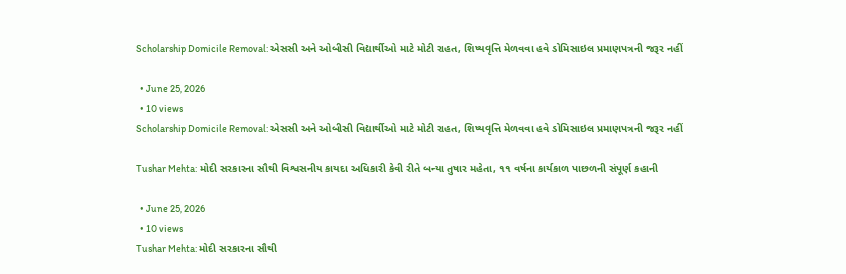Scholarship Domicile Removal: એસસી અને ઓબીસી વિદ્યાર્થીઓ માટે મોટી રાહત, શિષ્યવૃત્તિ મેળવવા હવે ડોમિસાઇલ પ્રમાણપત્રની જરૂર નહીં

  • June 25, 2026
  • 10 views
Scholarship Domicile Removal: એસસી અને ઓબીસી વિદ્યાર્થીઓ માટે મોટી રાહત, શિષ્યવૃત્તિ મેળવવા હવે ડોમિસાઇલ પ્રમાણપત્રની જરૂર નહીં

Tushar Mehta: મોદી સરકારના સૌથી વિશ્વસનીય કાયદા અધિકારી કેવી રીતે બન્યા તુષાર મહેતા, ૧૧ વર્ષના કાર્યકાળ પાછળની સંપૂર્ણ કહાની

  • June 25, 2026
  • 10 views
Tushar Mehta: મોદી સરકારના સૌથી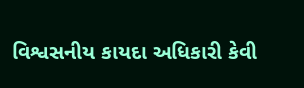વિશ્વસનીય કાયદા અધિકારી કેવી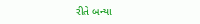રીતે બન્યા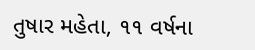તુષાર મહેતા, ૧૧ વર્ષના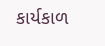કાર્યકાળ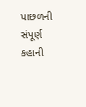પાછળની સંપૂર્ણ કહાની